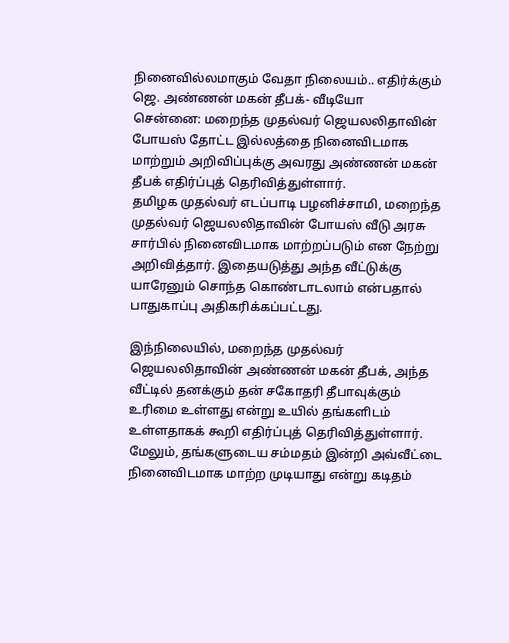நினைவில்லமாகும் வேதா நிலையம்.. எதிர்க்கும் ஜெ. அண்ணன் மகன் தீபக்- வீடியோ
சென்னை: மறைந்த முதல்வர் ஜெயலலிதாவின் போயஸ் தோட்ட இல்லத்தை நினைவிடமாக மாற்றும் அறிவிப்புக்கு அவரது அண்ணன் மகன் தீபக் எதிர்ப்புத் தெரிவித்துள்ளார்.
தமிழக முதல்வர் எடப்பாடி பழனிச்சாமி, மறைந்த முதல்வர் ஜெயலலிதாவின் போயஸ் வீடு அரசு சார்பில் நினைவிடமாக மாற்றப்படும் என நேற்று அறிவித்தார். இதையடுத்து அந்த வீட்டுக்கு யாரேனும் சொந்த கொண்டாடலாம் என்பதால் பாதுகாப்பு அதிகரிக்கப்பட்டது.

இந்நிலையில், மறைந்த முதல்வர் ஜெயலலிதாவின் அண்ணன் மகன் தீபக், அந்த வீட்டில் தனக்கும் தன் சகோதரி தீபாவுக்கும் உரிமை உள்ளது என்று உயில் தங்களிடம் உள்ளதாகக் கூறி எதிர்ப்புத் தெரிவித்துள்ளார்.
மேலும், தங்களுடைய சம்மதம் இன்றி அவ்வீட்டை நினைவிடமாக மாற்ற முடியாது என்று கடிதம்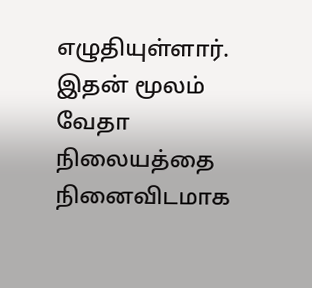எழுதியுள்ளார். இதன் மூலம் வேதா நிலையத்தை நினைவிடமாக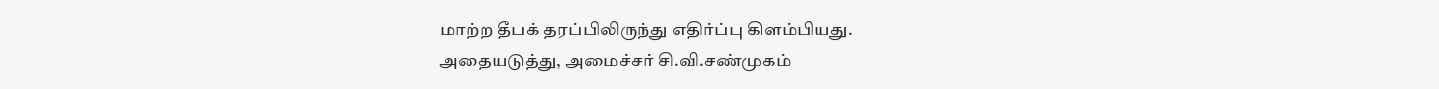மாற்ற தீபக் தரப்பிலிருந்து எதிர்ப்பு கிளம்பியது.
அதையடுத்து, அமைச்சர் சி.வி.சண்முகம்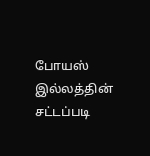போயஸ் இல்லத்தின் சட்டப்படி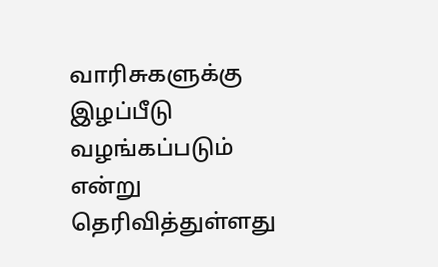வாரிசுகளுக்கு இழப்பீடு வழங்கப்படும் என்று தெரிவித்துள்ளது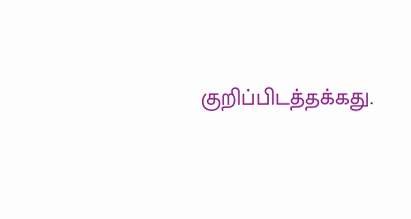குறிப்பிடத்தக்கது.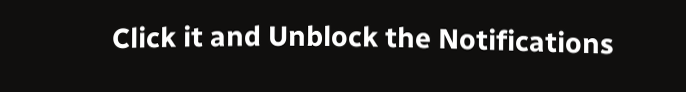Click it and Unblock the Notifications